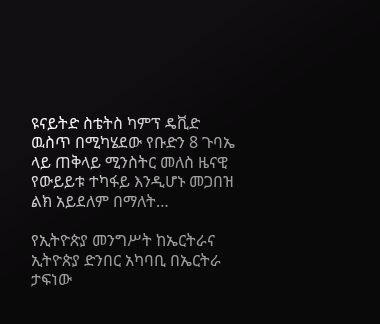ዩናይትድ ስቴትስ ካምፕ ዴቪድ ዉስጥ በሚካሄደው የቡድን 8 ጉባኤ ላይ ጠቅላይ ሚንስትር መለስ ዜናዊ የውይይቱ ተካፋይ እንዲሆኑ መጋበዝ ልክ አይደለም በማለት…

የኢትዮጵያ መንግሥት ከኤርትራና ኢትዮጵያ ድንበር አካባቢ በኤርትራ ታፍነው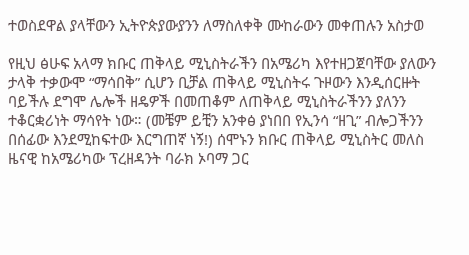ተወስደዋል ያላቸውን ኢትዮጵያውያንን ለማስለቀቅ ሙከራውን መቀጠሉን አስታወ

የዚህ ፅሁፍ አላማ ክቡር ጠቅላይ ሚኒስትራችን በአሜሪካ እየተዘጋጀባቸው ያለውን ታላቅ ተቃውሞ “ማሳበቅ” ሲሆን ቢቻል ጠቅላይ ሚኒስትሩ ጉዞውን እንዲሰርዙት ባይችሉ ደግሞ ሌሎች ዘዴዎች በመጠቆም ለጠቅላይ ሚኒስትራችንን ያለንን ተቆርቋሪነት ማሳየት ነው። (መቼም ይቺን አንቀፅ ያነበበ የኢንሳ “ዘጊ” ብሎጋችንን በሰፊው እንደሚከፍተው እርግጠኛ ነኝ!) ሰሞኑን ክቡር ጠቅላይ ሚኒስትር መለስ ዜናዊ ከአሜሪካው ፕረዘዳንት ባራክ ኦባማ ጋር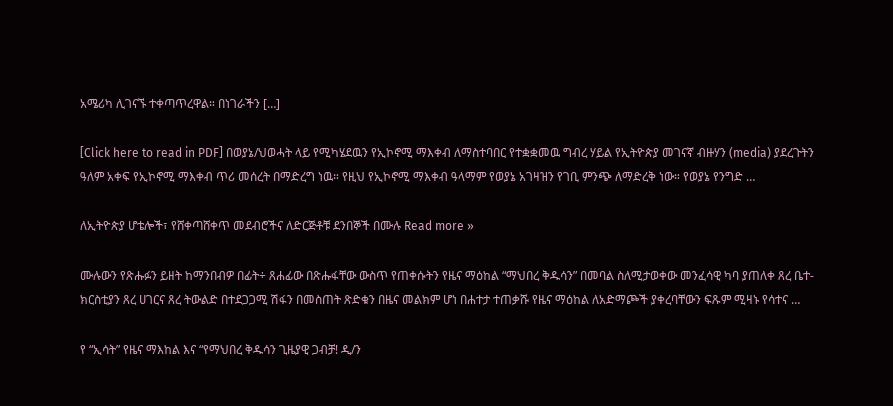አሜሪካ ሊገናኙ ተቀጣጥረዋል። በነገራችን […]

[Click here to read in PDF] በወያኔ/ህወሓት ላይ የሚካሄደዉን የኢኮኖሚ ማእቀብ ለማስተባበር የተቋቋመዉ ግብረ ሃይል የኢትዮጵያ መገናኛ ብዙሃን (media) ያደረጉትን ዓለም አቀፍ የኢኮኖሚ ማእቀብ ጥሪ መሰረት በማድረግ ነዉ። የዚህ የኢኮኖሚ ማእቀብ ዓላማም የወያኔ አገዛዝን የገቢ ምንጭ ለማድረቅ ነው። የወያኔ የንግድ …

ለኢትዮጵያ ሆቴሎች፣ የሸቀጣሸቀጥ መደብሮችና ለድርጅቶቹ ደንበኞች በሙሉ Read more »

ሙሉውን የጽሑፉን ይዘት ከማንበብዎ በፊት÷ ጸሐፊው በጽሑፋቸው ውስጥ የጠቀሱትን የዜና ማዕከል “ማህበረ ቅዱሳን” በመባል ስለሚታወቀው መንፈሳዊ ካባ ያጠለቀ ጸረ ቤተ-ክርስቲያን ጸረ ሀገርና ጸረ ትውልድ በተደጋጋሚ ሽፋን በመስጠት ጽድቁን በዜና መልክም ሆነ በሐተታ ተጠቃሹ የዜና ማዕከል ለአድማጮች ያቀረባቸውን ፍጹም ሚዛኑ የሳተና …

የ “ኢሳት” የዜና ማእከል እና “የማህበረ ቅዱሳን ጊዜያዊ ጋብቻ! ዲ/ን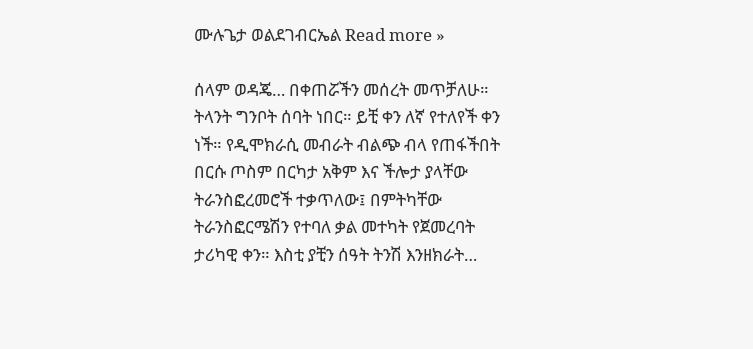ሙሉጌታ ወልደገብርኤል Read more »

ሰላም ወዳጄ… በቀጠሯችን መሰረት መጥቻለሁ። ትላንት ግንቦት ሰባት ነበር። ይቺ ቀን ለኛ የተለየች ቀን ነች። የዲሞክራሲ መብራት ብልጭ ብላ የጠፋችበት በርሱ ጦስም በርካታ አቅም እና ችሎታ ያላቸው ትራንስፎረመሮች ተቃጥለው፤ በምትካቸው ትራንስፎርሜሽን የተባለ ቃል መተካት የጀመረባት ታሪካዊ ቀን። እስቲ ያቺን ሰዓት ትንሽ እንዘክራት…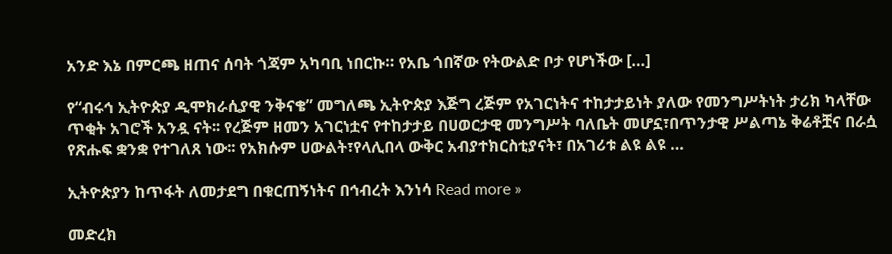አንድ እኔ በምርጫ ዘጠና ሰባት ጎጃም አካባቢ ነበርኩ። የአቤ ጎበኛው የትውልድ ቦታ የሆነችው […]

የ“ብሩኅ ኢትዮጵያ ዲሞክራሲያዊ ንቅናቄ” መግለጫ ኢትዮጵያ እጅግ ረጅም የአገርነትና ተከታታይነት ያለው የመንግሥትነት ታሪክ ካላቸው ጥቂት አገሮች አንዷ ናት፡፡ የረጅም ዘመን አገርነቷና የተከታታይ በሀወርታዊ መንግሥት ባለቤት መሆኗ፣በጥንታዊ ሥልጣኔ ቅሬቶቿና በራሷ የጽሑፍ ቋንቋ የተገለጸ ነው፡፡ የአክሱም ሀውልት፣የላሊበላ ውቅር አብያተክርስቲያናት፣ በአገሪቱ ልዩ ልዩ …

ኢትዮጵያን ከጥፋት ለመታደግ በቁርጠኝነትና በኅብረት እንነሳ Read more »

መድረክ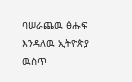ባሠራጨዉ ፅሑፍ እንዳለዉ ኢትዮጵያ ዉስጥ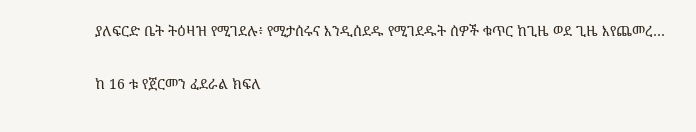ያለፍርድ ቤት ትዕዛዝ የሚገደሉ፥ የሚታሰሩና እንዲሰደዱ የሚገደዱት ሰዎች ቁጥር ከጊዜ ወደ ጊዜ እየጨመረ…

ከ 16 ቱ የጀርመን ፈደራል ክፍለ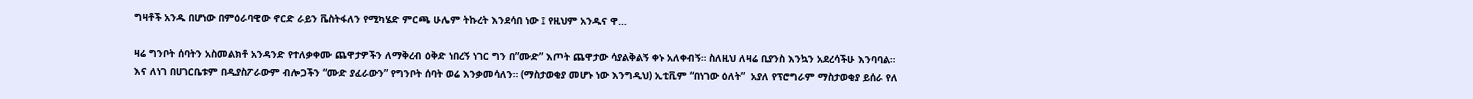ግዛቶች አንዱ በሆነው በምዕራባዊው ኖርድ ራይን ቬስትፋለን የሚካሄድ ምርጫ ሁሌም ትኩረት እንደሳበ ነው ፤ የዚህም አንዱና ዋ…

ዛሬ ግንቦት ሰባትን አስመልክቶ አንዳንድ የተለቃቀሙ ጨዋታዎችን ለማቅረብ ዕቅድ ነበረኝ ነገር ግን በ”ሙድ” እጦት ጨዋታው ሳያልቅልኝ ቀኑ አለቀብኝ። ስለዚህ ለዛሬ ቢያንስ እንኳን አደረሳችሁ እንባባል። እና ለነገ በሀገርቤቱም በዲያስፖራውም ብሎጋችን “ሙድ ያፈራውን” የግንቦት ሰባት ወሬ እንቃመሳለን። (ማስታወቂያ መሆኑ ነው እንግዲህ) ኢቲቪም “በነገው ዕለት”  አያለ የፕሮግራም ማስታወቂያ ይሰራ የለ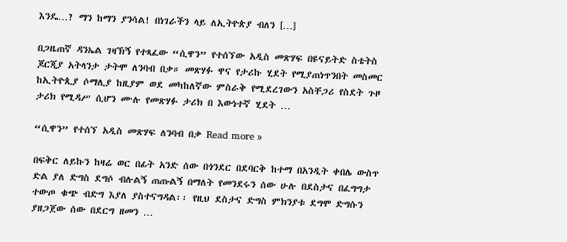እንዴ…? ማን ከማን ያንሳል! በነገራችን ላይ ለኢትዮጵያ ብለን […]

በጋዜጠኛ ዳንኤል ገዛኽኝ የተጻፈው “ሲዋን” የተሰኘው አዲስ መጽሃፍ በዩናይትድ ስቴትስ ጆርጂያ አትላንታ ታትሞ ለንባብ በቃ። መጽሃፉ ዋና የታሪኩ ሂደት የሚያጠነጥንበት መስመር ከኢትዮጲያ ሶማሊያ ከዚያም ወደ መካከለኛው ምስራቅ የሚደረገውን አስቸጋሪ የስደት ጉዞ ታሪክ የሚዳሥ ሲሆን ሙሉ የመጽሃፉ ታሪክ በ እውነተኛ ሂደት …

“ሲዋን” የተሰኘ አዲስ መጽሃፍ ለንባብ በቃ Read more »

በፍቅር ለይኩን ከዛሬ ወር በፊት አንድ ሰው በጎንደር በደባርቅ ከተማ በአንዲት ቀበሌ ውስጥ ድል ያለ ድግስ ደግሶ ብሉልኝ ጠጡልኝ በማለት የመንደሩን ሰው ሁሉ በደስታና በፈግግታ ተውጦ ቁጭ ብድግ እያለ ያስተናግዳል፡፡ የዚህ ደስታና ድግስ ምክንያቱ ደግሞ ድግሱን ያዘጋጀው ሰው በደርግ ዘመን …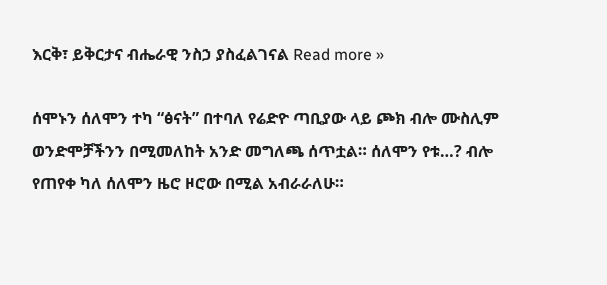እርቅ፣ ይቅርታና ብሔራዊ ንስኃ ያስፈልገናል Read more »

ሰሞኑን ሰለሞን ተካ “ፅናት” በተባለ የሬድዮ ጣቢያው ላይ ጮክ ብሎ ሙስሊም ወንድሞቻችንን በሚመለከት አንድ መግለጫ ሰጥቷል። ሰለሞን የቱ…? ብሎ የጠየቀ ካለ ሰለሞን ዜሮ ዞሮው በሚል አብራራለሁ።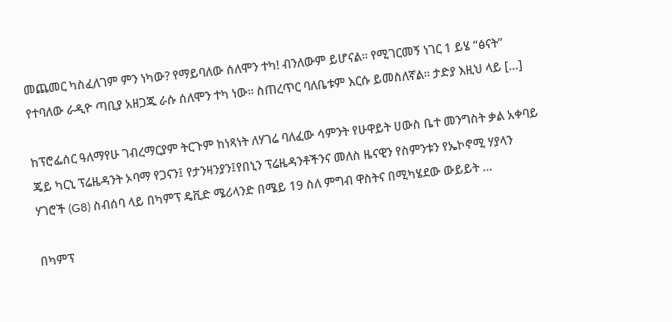መጨመር ካስፈለገም ምን ነካው? የማይባለው ሰለሞን ተካ! ብንለውም ይሆናል። የሚገርመኝ ነገር 1 ይሄ “ፅናት” የተባለው ራዲዮ ጣቢያ አዘጋጁ ራሱ ሰለሞን ተካ ነው። ስጠረጥር ባለቤቱም እርሱ ይመስለኛል። ታድያ እዚህ ላይ […]

ከፕሮፌሰር ዓለማየሁ ገብረማርያም ትርጉም ከነጻነት ለሃገሬ ባለፈው ሳምንት የሁዋይት ሀውስ ቤተ መንግስት ቃል አቀባይ ጄይ ካርኒ ፕሬዜዳንት ኦባማ የጋናን፤ የታንዛንያን፤የበኒን ፕሬዜዳንቶችንና መለስ ዜናዊን የስምንቱን የኤኮኖሚ ሃያላን ሃገሮች (G8) ስብሰባ ላይ በካምፕ ዴቪድ ሜሪላንድ በሜይ 19 ስለ ምግብ ዋስትና በሚካሄደው ውይይት …

በካምፕ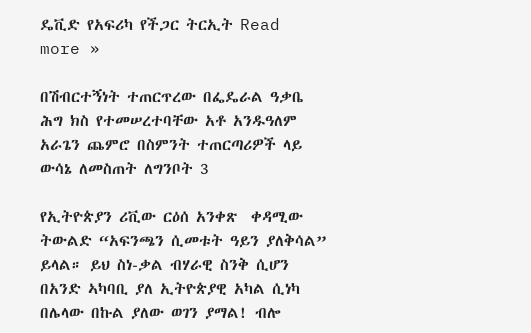ዴቪድ የአፍሪካ የችጋር ትርኢት Read more »

በሽብርተኝነት ተጠርጥረው በፌዴራል ዓቃቤ ሕግ ክስ የተመሠረተባቸው አቶ አንዱዓለም አራጌን ጨምሮ በስምንት ተጠርጣሪዎች ላይ ውሳኔ ለመስጠት ለግንቦት 3

የኢትዮጵያን ሪቪው ርዕሰ አንቀጽ  ቀዳሚው ትውልድ “አፍንጫን ሲመቱት ዓይን ያለቅሳል” ይላል። ይህ ስነ-ቃል ብሃራዊ ስንቅ ሲሆን  በአንድ ኣካባቢ ያለ ኢትዮጵያዊ አካል ሲነካ በሌላው በኩል ያለው ወገን ያማል! ብሎ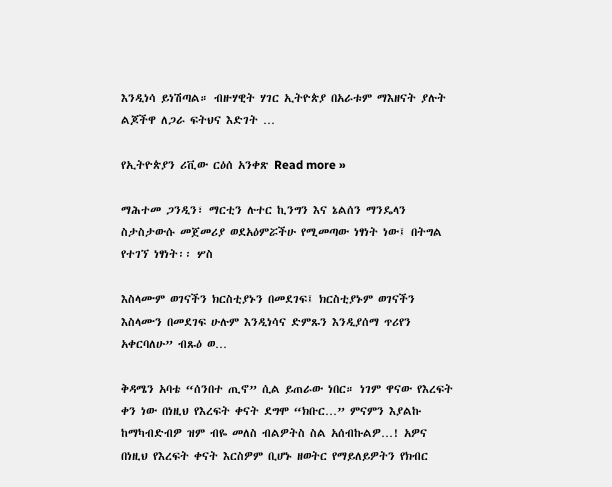እንዲነሳ ይነሽጣል። ብዙሃዊት ሃገር ኢትዮጵያ በአራቱም ማእዘናት ያሉት ልጆችዋ ለጋራ ፍትህና እድገት …

የኢትዮጵያን ሪቪው ርዕሰ አንቀጽ Read more »

ማሕተመ ጋንዲን፣ ማርቲን ሉተር ኪንግን እና ኔልሰን ማንዴላን ስታስታውሱ መጀመሪያ ወደአዕምሯችሁ የሚመጣው ነፃነት ነው፤ በትግል የተገኘ ነፃነት፡፡ ሦስ

እስላሙም ወገናችን ክርስቲያኑን በመደገፍ፤ ክርስቲያኑም ወገናችን እስላሙን በመደገፍ ሁሉም እንዲነሳና ድምጹን እንዲያሰማ ጥሪየን አቀርባለሁ” ብጹዕ ወ…

ቅዳሜን አባቴ “ሰንበተ ጢኖ” ሲል ይጠራው ነበር። ነገም ዋናው የእረፍት ቀን ነው በነዚህ የእረፍት ቀናት ደግሞ “ክቡር…” ምናምን እያልኩ ከማካብድብዎ ዝም ብዬ መለስ ብልዎትስ ስል አሰብኩልዎ…! አዎና በነዚህ የእረፍት ቀናት እርስዎም ቢሆኑ ዘወትር የማይለይዎትን የክብር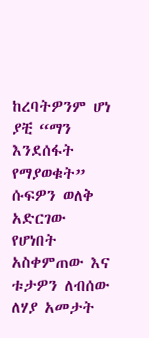ከረባትዎንም ሆነ ያቺ “ማን እንደሰፋት የማያወቁት” ሱፍዎን ወለቅ አድርገው የሆነበት አስቀምጠው እና ቱታዎን ለብሰው ለሃያ አመታት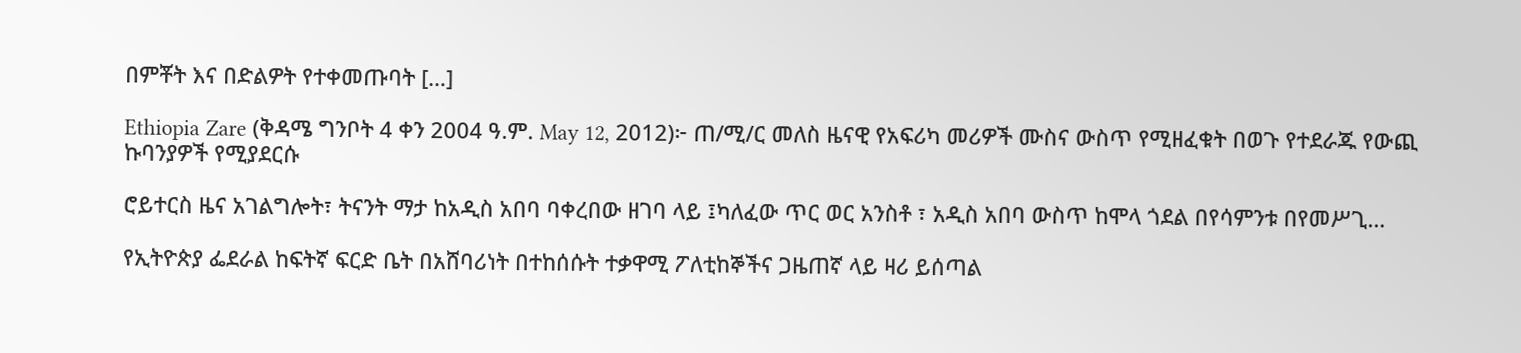በምቾት እና በድልዎት የተቀመጡባት […]

Ethiopia Zare (ቅዳሜ ግንቦት 4 ቀን 2004 ዓ.ም. May 12, 2012)፦ ጠ/ሚ/ር መለስ ዜናዊ የአፍሪካ መሪዎች ሙስና ውስጥ የሚዘፈቁት በወጉ የተደራጁ የውጪ ኩባንያዎች የሚያደርሱ

ሮይተርስ ዜና አገልግሎት፣ ትናንት ማታ ከአዲስ አበባ ባቀረበው ዘገባ ላይ ፤ካለፈው ጥር ወር አንስቶ ፣ አዲስ አበባ ውስጥ ከሞላ ጎደል በየሳምንቱ በየመሥጊ…

የኢትዮጵያ ፌደራል ከፍትኛ ፍርድ ቤት በአሸባሪነት በተከሰሱት ተቃዋሚ ፖለቲከኞችና ጋዜጠኛ ላይ ዛሪ ይሰጣል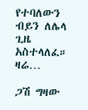የተባለውን ብይን ለሌላ ጊዜ አስተላለፈ። ዛሬ…

ጋሽ ግዛው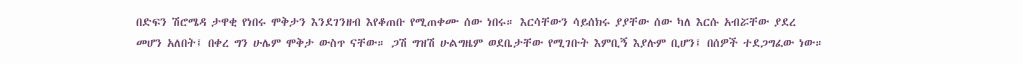በድፍን ሽሮሜዳ ታዋቂ የነበሩ ሞቅታን እንደገንዘብ እየቆጠቡ የሚጠቀሙ ሰው ነበሩ። እርሳቸውን ሳይሰክሩ ያያቸው ሰው ካለ እርሱ አብሯቸው ያደረ መሆን አለበት፤ በቀረ ግን ሁሌም ሞቅታ ውስጥ ናቸው። ጋሽ ግዝሽ ሁልግዜም ወደቤታቸው የሚገቡት እምቢኝ እያሉም ቢሆን፤ በሰዎች ተደጋግፈው ነው።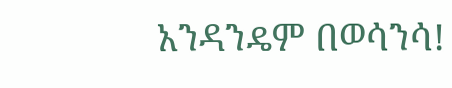አንዳንዴም በወሳንሳ!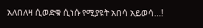አለበለዛ ሲወድቁ ሲነሱ የሚያዩት አበሳ አይወሳ…!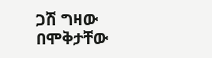ጋሽ ግዛው በሞቅታቸው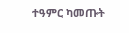ተዓምር ካመጡት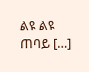ልዩ ልዩ ጠባይ […]